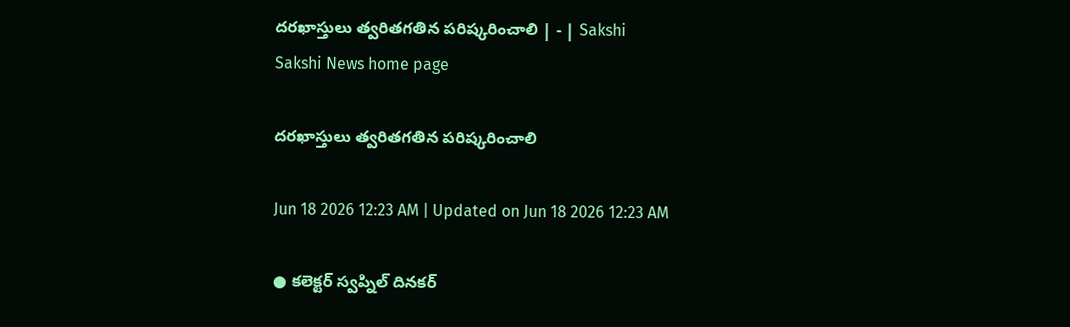దరఖాస్తులు త్వరితగతిన పరిష్కరించాలి | - | Sakshi
Sakshi News home page

దరఖాస్తులు త్వరితగతిన పరిష్కరించాలి

Jun 18 2026 12:23 AM | Updated on Jun 18 2026 12:23 AM

● కలెక్టర్‌ స్వప్నిల్‌ దినకర్‌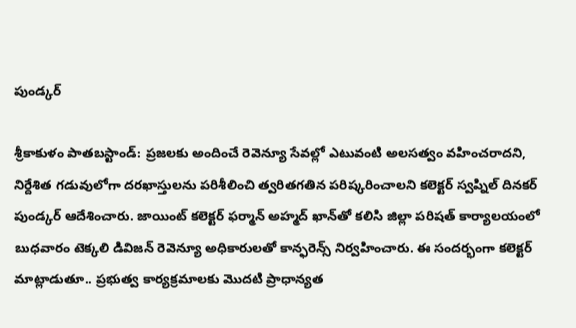పుండ్కర్‌

శ్రీకాకుళం పాతబస్టాండ్‌: ప్రజలకు అందించే రెవెన్యూ సేవల్లో ఎటువంటి అలసత్వం వహించరాదని, నిర్దేశిత గడువులోగా దరఖాస్తులను పరిశీలించి త్వరితగతిన పరిష్కరించాలని కలెక్టర్‌ స్వప్నిల్‌ దినకర్‌ పుండ్కర్‌ ఆదేశించారు. జాయింట్‌ కలెక్టర్‌ ఫర్మాన్‌ అహ్మద్‌ ఖాన్‌తో కలిసి జిల్లా పరిషత్‌ కార్యాలయంలో బుధవారం టెక్కలి డివిజన్‌ రెవెన్యూ అధికారులతో కాన్ఫరెన్స్‌ నిర్వహించారు. ఈ సందర్భంగా కలెక్టర్‌ మాట్లాడుతూ.. ప్రభుత్వ కార్యక్రమాలకు మొదటి ప్రాధాన్యత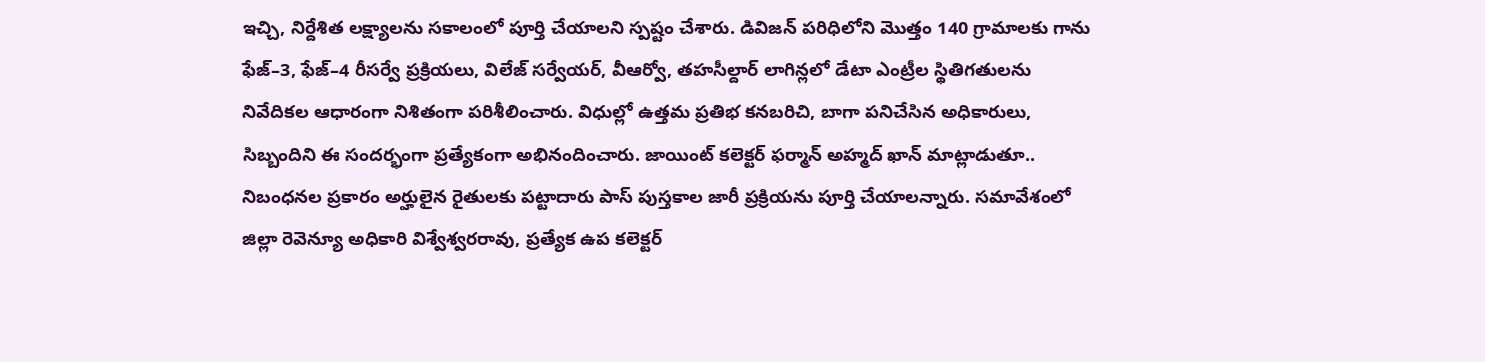ఇచ్చి, నిర్దేశిత లక్ష్యాలను సకాలంలో పూర్తి చేయాలని స్పష్టం చేశారు. డివిజన్‌ పరిధిలోని మొత్తం 140 గ్రామాలకు గాను ఫేజ్‌–3, ఫేజ్‌–4 రీసర్వే ప్రక్రియలు, విలేజ్‌ సర్వేయర్‌, వీఆర్వో, తహసీల్దార్‌ లాగిన్లలో డేటా ఎంట్రీల స్థితిగతులను నివేదికల ఆధారంగా నిశితంగా పరిశీలించారు. విధుల్లో ఉత్తమ ప్రతిభ కనబరిచి, బాగా పనిచేసిన అధికారులు, సిబ్బందిని ఈ సందర్భంగా ప్రత్యేకంగా అభినందించారు. జాయింట్‌ కలెక్టర్‌ ఫర్మాన్‌ అహ్మద్‌ ఖాన్‌ మాట్లాడుతూ.. నిబంధనల ప్రకారం అర్హులైన రైతులకు పట్టాదారు పాస్‌ పుస్తకాల జారీ ప్రక్రియను పూర్తి చేయాలన్నారు. సమావేశంలో జిల్లా రెవెన్యూ అధికారి విశ్వేశ్వరరావు, ప్రత్యేక ఉప కలెక్టర్‌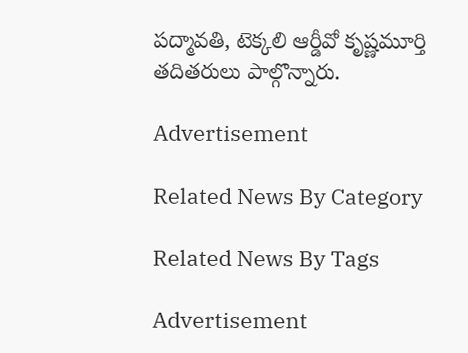పద్మావతి, టెక్కలి ఆర్డీవో కృష్ణమూర్తి తదితరులు పాల్గొన్నారు.

Advertisement

Related News By Category

Related News By Tags

Advertisement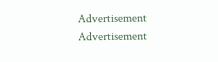Advertisement
Advertisement